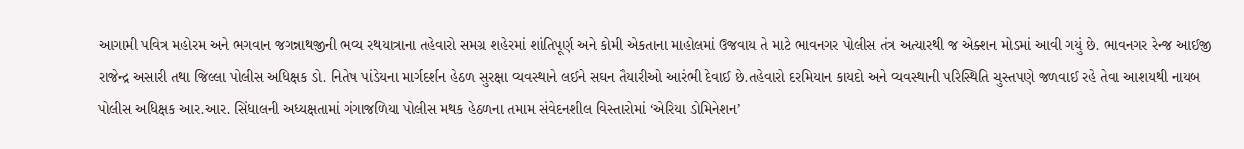આગામી પવિત્ર મહોરમ અને ભગવાન જગન્નાથજીની ભવ્ય રથયાત્રાના તહેવારો સમગ્ર શહેરમાં શાંતિપૂર્ણ અને કોમી એકતાના માહોલમાં ઉજવાય તે માટે ભાવનગર પોલીસ તંત્ર અત્યારથી જ એક્શન મોડમાં આવી ગયું છે. ભાવનગર રેન્જ આઈજી રાજેન્દ્ર અસારી તથા જિલ્લા પોલીસ અધિક્ષક ડો. નિતેષ પાંડેયના માર્ગદર્શન હેઠળ સુરક્ષા વ્યવસ્થાને લઈને સઘન તૈયારીઓ આરંભી દેવાઈ છે.તહેવારો દરમિયાન કાયદો અને વ્યવસ્થાની પરિસ્થિતિ ચુસ્તપણે જળવાઈ રહે તેવા આશયથી નાયબ પોલીસ અધિક્ષક આર.આર. સિંધાલની અધ્યક્ષતામાં ગંગાજળિયા પોલીસ મથક હેઠળના તમામ સંવેદનશીલ વિસ્તારોમાં ‘એરિયા ડોમિનેશન’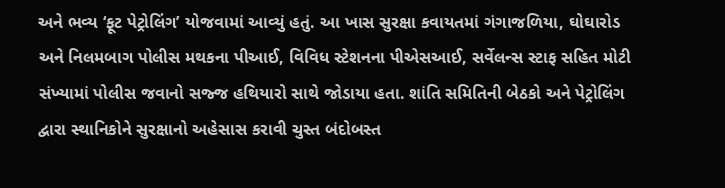અને ભવ્ય ‘ફૂટ પેટ્રોલિંગ’ યોજવામાં આવ્યું હતું. આ ખાસ સુરક્ષા કવાયતમાં ગંગાજળિયા, ઘોઘારોડ અને નિલમબાગ પોલીસ મથકના પીઆઈ, વિવિધ સ્ટેશનના પીએસઆઈ, સર્વેલન્સ સ્ટાફ સહિત મોટી સંખ્યામાં પોલીસ જવાનો સજ્જ હથિયારો સાથે જોડાયા હતા. શાંતિ સમિતિની બેઠકો અને પેટ્રોલિંગ દ્વારા સ્થાનિકોને સુરક્ષાનો અહેસાસ કરાવી ચુસ્ત બંદોબસ્ત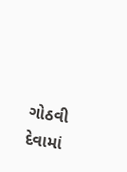ગોઠવી દેવામાં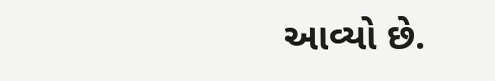આવ્યો છે.